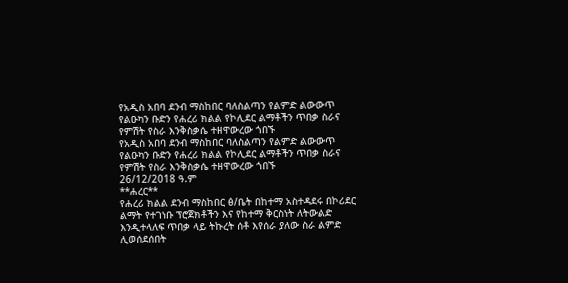የአዲስ አበባ ደንብ ማስከበር ባለስልጣን የልምድ ልውውጥ የልዑካን ቡድን የሐረሪ ክልል የኮሊደር ልማቶችን ጥበቃ ስራና የምሽት የስራ እንቅስቃሴ ተዘዋውረው ጎበኙ
የአዲስ አበባ ደንብ ማስከበር ባለስልጣን የልምድ ልውውጥ የልዑካን ቡድን የሐረሪ ክልል የኮሊደር ልማቶችን ጥበቃ ስራና የምሽት የስራ እንቅስቃሴ ተዘዋውረው ጎበኙ
26/12/2018 ዓ.ም
**ሐረር**
የሐረሪ ክልል ደንብ ማስከበር ፅ/ቤት በከተማ አስተዳደሩ በኮሪደር ልማት የተገነቡ ፕሮጀክቶችን እና የከተማ ቅርስነት ለትውልድ እንዲተላለፍ ጥበቃ ላይ ትኩረት ሰቶ እየሰራ ያለው ስራ ልምድ ሊወሰደሰበት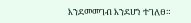እንደመመገብ እንደሆነ ተገለፀ።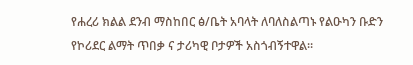የሐረሪ ክልል ደንብ ማስከበር ፅ/ቤት አባላት ለባለስልጣኑ የልዑካን ቡድን የኮሪደር ልማት ጥበቃ ና ታሪካዊ ቦታዎች አስጎብኝተዋል።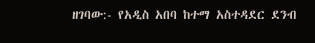ዘገባው:- የአዲስ አበባ ከተማ አስተዳደር ደንብ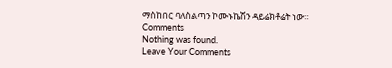ማስከበር ባለስልጣን ኮሙኑኬሽን ዳይሬክቶሬት ነው።
Comments
Nothing was found.
Leave Your Comments